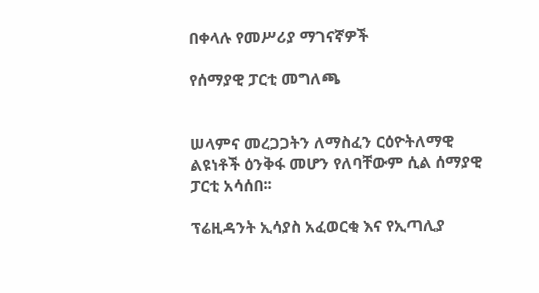በቀላሉ የመሥሪያ ማገናኛዎች

የሰማያዊ ፓርቲ መግለጫ


ሠላምና መረጋጋትን ለማስፈን ርዕዮትለማዊ ልዩነቶች ዕንቅፋ መሆን የለባቸውም ሲል ሰማያዊ ፓርቲ አሳሰበ፡፡

ፕሬዚዳንት ኢሳያስ አፈወርቂ እና የኢጣሊያ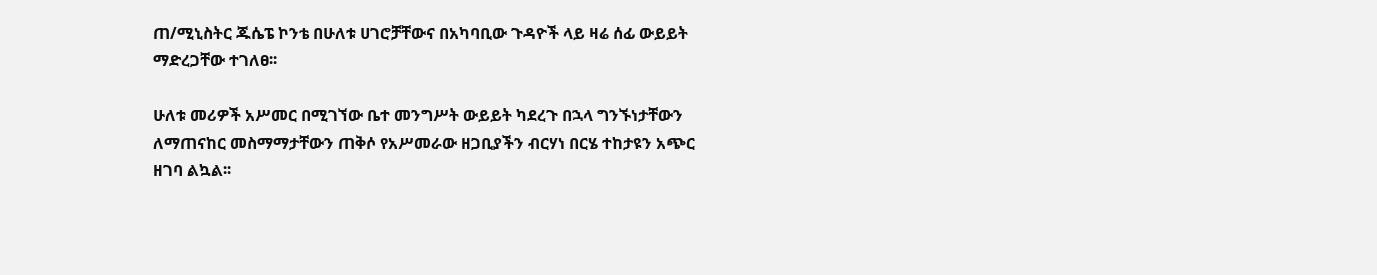ጠ/ሚኒስትር ጁሴፔ ኮንቴ በሁለቱ ሀገሮቻቸውና በአካባቢው ጉዳዮች ላይ ዛሬ ሰፊ ውይይት ማድረጋቸው ተገለፀ፡፡

ሁለቱ መሪዎች አሥመር በሚገኘው ቤተ መንግሥት ውይይት ካደረጉ በኋላ ግንኙነታቸውን ለማጠናከር መስማማታቸውን ጠቅሶ የአሥመራው ዘጋቢያችን ብርሃነ በርሄ ተከታዩን አጭር ዘገባ ልኳል፡፡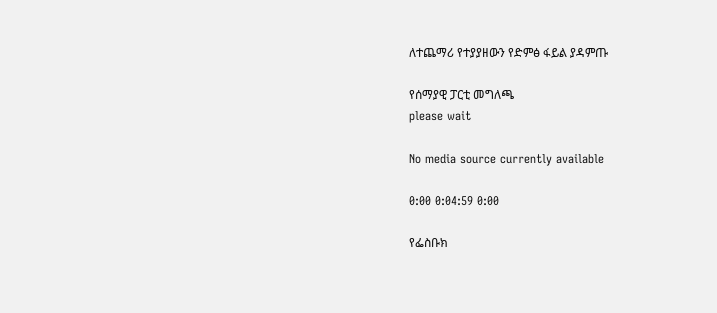ለተጨማሪ የተያያዘውን የድምፅ ፋይል ያዳምጡ

የሰማያዊ ፓርቲ መግለጫ
please wait

No media source currently available

0:00 0:04:59 0:00

የፌስቡክ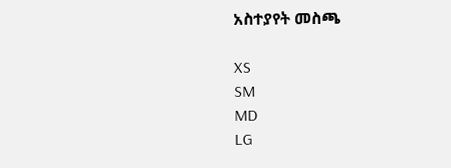አስተያየት መስጫ

XS
SM
MD
LG